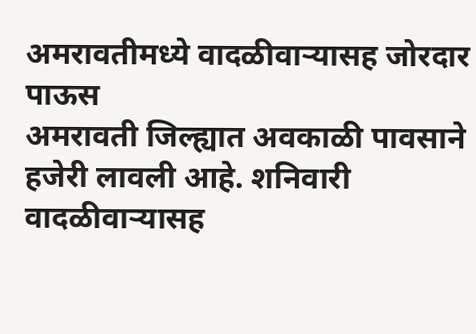अमरावतीमध्ये वादळीवाऱ्यासह जोरदार पाऊस
अमरावती जिल्ह्यात अवकाळी पावसाने हजेरी लावली आहे. शनिवारी वादळीवाऱ्यासह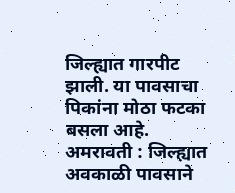जिल्ह्यात गारपीट झाली. या पावसाचा पिकांना मोठा फटका बसला आहे.
अमरावती : जिल्ह्यात अवकाळी पावसाने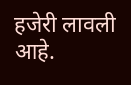हजेरी लावली आहे.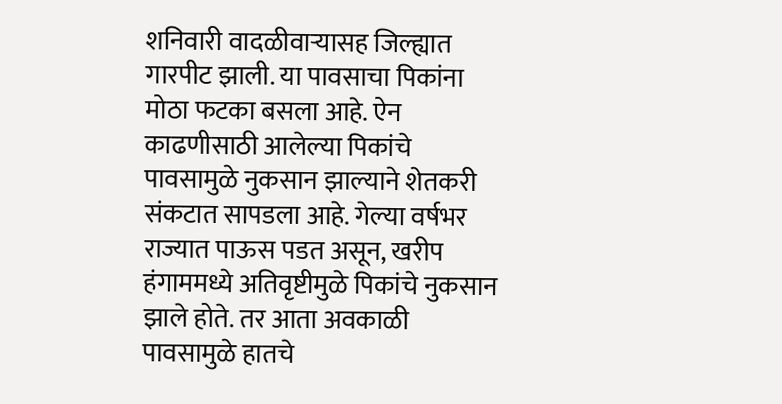शनिवारी वादळीवाऱ्यासह जिल्ह्यात गारपीट झाली. या पावसाचा पिकांना मोठा फटका बसला आहे. ऐन काढणीसाठी आलेल्या पिकांचे पावसामुळे नुकसान झाल्याने शेतकरी संकटात सापडला आहे. गेल्या वर्षभर राज्यात पाऊस पडत असून, खरीप हंगाममध्ये अतिवृष्टीमुळे पिकांचे नुकसान झाले होते. तर आता अवकाळी पावसामुळे हातचे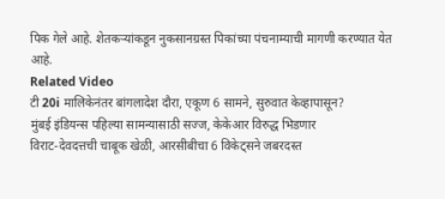पिक गेले आहे. शेतकऱ्यांकडून नुकसानग्रस्त पिकांच्या पंचनाम्याची मागणी करण्यात येत आहे.
Related Video
टी 20i मालिकेनंतर बांगलादेश दौरा, एकूण 6 सामने, सुरुवात केव्हापासून?
मुंबई इंडियन्स पहिल्या सामन्यासाठी सज्ज, केकेआर विरुद्ध भिडणार
विराट-देवदत्तची चाबूक खेळी, आरसीबीचा 6 विकेट्सने जबरदस्त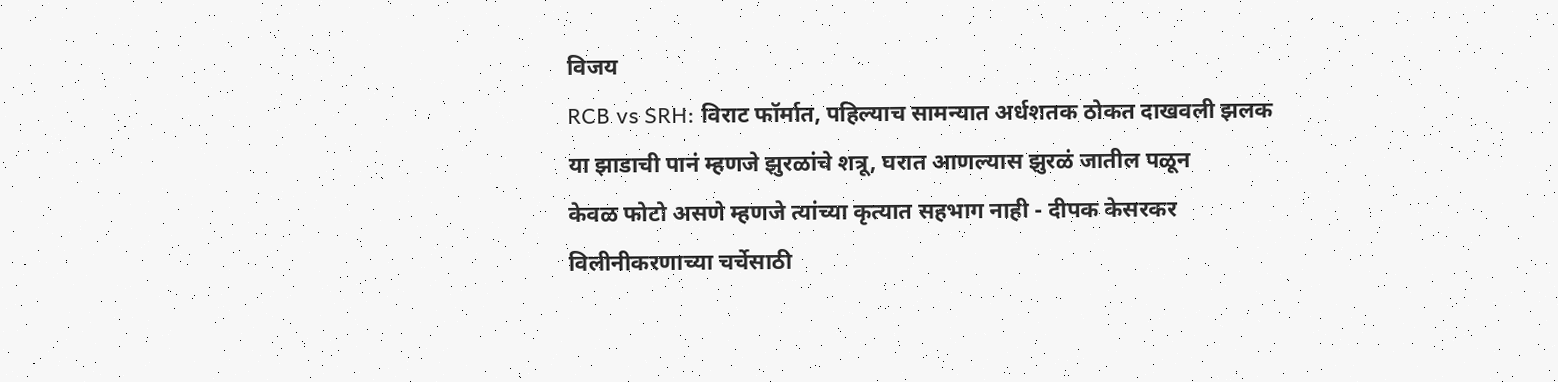विजय
RCB vs SRH: विराट फॉर्मात, पहिल्याच सामन्यात अर्धशतक ठोकत दाखवली झलक
या झाडाची पानं म्हणजे झुरळांचे शत्रू, घरात आणल्यास झुरळं जातील पळून
केवळ फोटो असणे म्हणजे त्यांच्या कृत्यात सहभाग नाही - दीपक केसरकर
विलीनीकरणाच्या चर्चेसाठी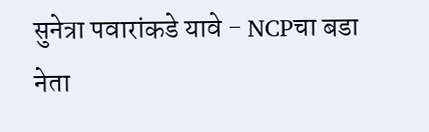सुनेत्रा पवारांकडे यावे - NCPचा बडा नेता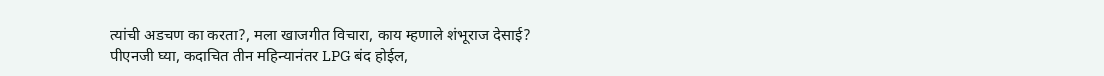त्यांची अडचण का करता?, मला खाजगीत विचारा, काय म्हणाले शंभूराज देसाई?
पीएनजी घ्या, कदाचित तीन महिन्यानंतर LPG बंद होईल,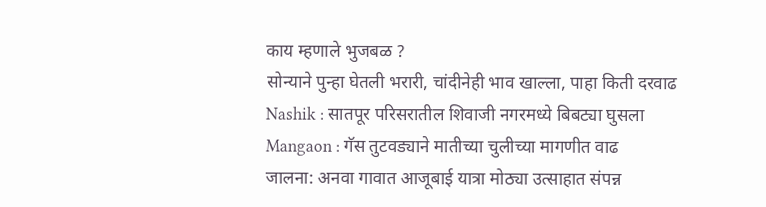काय म्हणाले भुजबळ ?
सोन्याने पुन्हा घेतली भरारी, चांदीनेही भाव खाल्ला, पाहा किती दरवाढ
Nashik : सातपूर परिसरातील शिवाजी नगरमध्ये बिबट्या घुसला
Mangaon : गॅस तुटवड्याने मातीच्या चुलीच्या मागणीत वाढ
जालना: अनवा गावात आजूबाई यात्रा मोठ्या उत्साहात संपन्न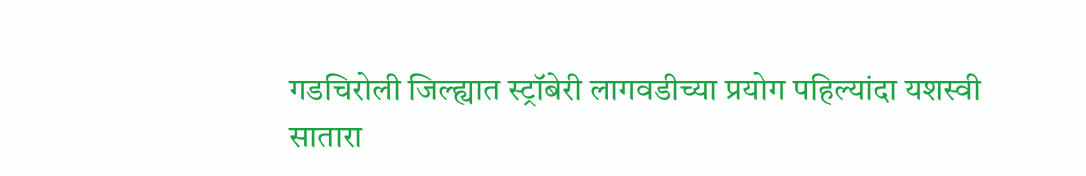गडचिरोली जिल्ह्यात स्ट्रॉबेरी लागवडीच्या प्रयोग पहिल्यांदा यशस्वी
सातारा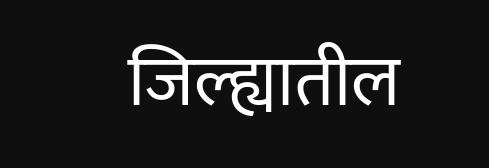जिल्ह्यातील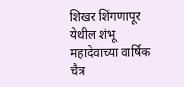शिखर शिंगणापूर येथील शंभू महादेवाच्या वार्षिक चैत्र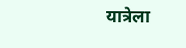यात्रेला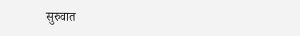सुरुवात